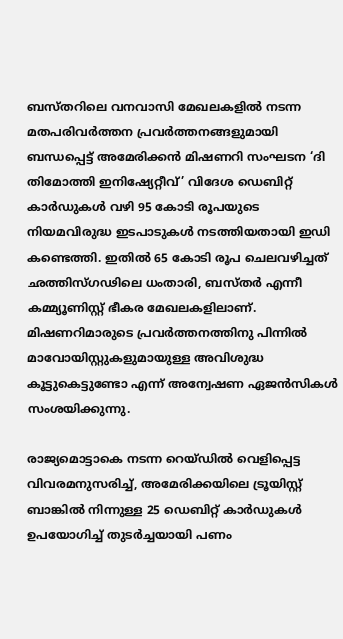ബസ്‌തറിലെ വനവാസി മേഖലകളിൽ നടന്ന മതപരിവർത്തന പ്രവർത്തനങ്ങളുമായി ബന്ധപ്പെട്ട് അമേരിക്കൻ മിഷണറി സംഘടന ‘ദി തിമോത്തി ഇനിഷ്യേറ്റീവ്’ വിദേശ ഡെബിറ്റ് കാർഡുകൾ വഴി 95 കോടി രൂപയുടെ നിയമവിരുദ്ധ ഇടപാടുകൾ നടത്തിയതായി ഇഡി കണ്ടെത്തി. ഇതിൽ 65 കോടി രൂപ ചെലവഴിച്ചത് ഛത്തിസ്‌ഗഢിലെ ധംതാരി, ബസ്‌തർ എന്നീ കമ്മ്യൂണിസ്റ്റ് ഭീകര മേഖലകളിലാണ്. മിഷണറിമാരുടെ പ്രവർത്തനത്തിനു പിന്നിൽ മാവോയിസ്റ്റുകളുമായുള്ള അവിശുദ്ധ കൂട്ടുകെട്ടുണ്ടോ എന്ന് അന്വേഷണ ഏജൻസികൾ സംശയിക്കുന്നു.

രാജ്യമൊട്ടാകെ നടന്ന റെയ്ഡിൽ വെളിപ്പെട്ട വിവരമനുസരിച്ച്, അമേരിക്കയിലെ ട്രൂയിസ്റ്റ് ബാങ്കിൽ നിന്നുള്ള 25 ഡെബിറ്റ് കാർഡുകൾ ഉപയോഗിച്ച് തുടർച്ചയായി പണം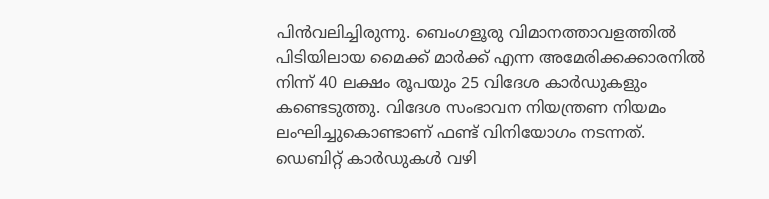പിൻവലിച്ചിരുന്നു. ബെംഗളൂരു വിമാനത്താവളത്തിൽ പിടിയിലായ മൈക്ക് മാർക്ക് എന്ന അമേരിക്കക്കാരനിൽ നിന്ന് 40 ലക്ഷം രൂപയും 25 വിദേശ കാർഡുകളും കണ്ടെടുത്തു. വിദേശ സംഭാവന നിയന്ത്രണ നിയമം ലംഘിച്ചുകൊണ്ടാണ് ഫണ്ട് വിനിയോഗം നടന്നത്. ഡെബിറ്റ് കാർഡുകൾ വഴി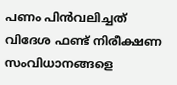പണം പിൻവലിച്ചത് വിദേശ ഫണ്ട് നിരീക്ഷണ സംവിധാനങ്ങളെ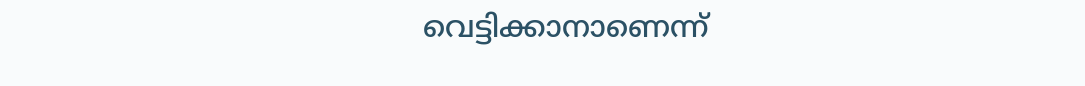വെട്ടിക്കാനാണെന്ന്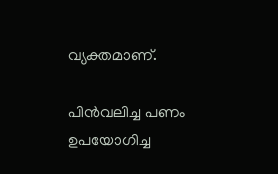വ്യക്തമാണ്.

പിൻവലിച്ച പണം ഉപയോഗിച്ച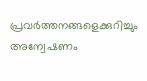പ്രവർത്തനങ്ങളെക്കുറിച്ചും അന്വേഷണം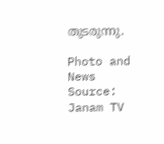തുടരുന്നു.

Photo and News Source: Janam TV